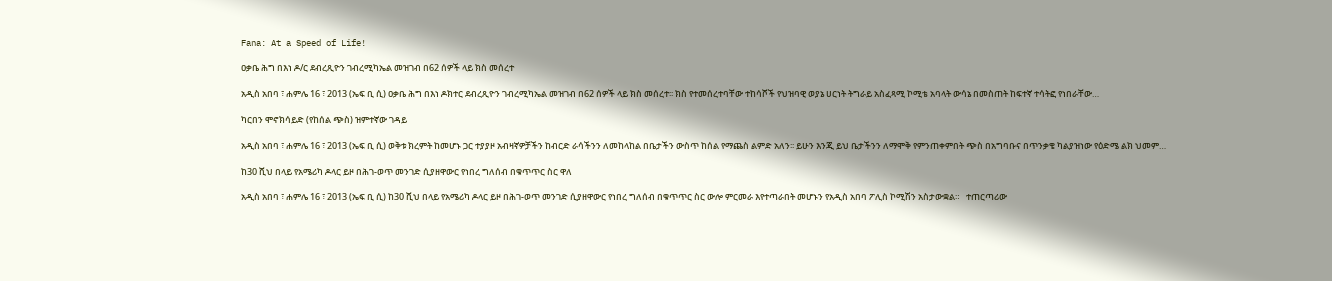Fana: At a Speed of Life!

ዐቃቤ ሕግ በእነ ዶ/ር ደብረጺዮን ገብረሚካኤል መዝገብ በ62 ሰዎች ላይ ክስ መሰረተ

አዲስ አበባ ፣ ሐምሌ 16 ፣ 2013 (ኤፍ ቢ ሲ) ዐቃቤ ሕግ በእነ ዶክተር ደብረጺዮን ገብረሚካኤል መዝገብ በ62 ሰዎች ላይ ክስ መሰረተ፡፡ ክስ የተመሰረተባቸው ተከሳሾች የህዝባዊ ወያኔ ሀርነት ትግራይ አስፈጻሚ ኮሚቴ አባላት ውሳኔ በመስጠት ከፍተኛ ተሳትፎ የነበራቸው…

ካርበን ሞኖክሳይድ (የከሰል ጭስ) ዝምተኛው ገዳይ

አዲስ አበባ ፣ ሐምሌ 16 ፣ 2013 (ኤፍ ቢ ሲ) ወቅቱ ክረምት ከመሆኑ ጋር ተያያዞ አብዛኛዎቻችን ከብርድ ራሳችንን ለመከላከል በቤታችን ውስጥ ከሰል የማጨስ ልምድ አለን፡፡ ይሁን እንጂ ይህ ቤታችንን ለማሞቅ የምንጠቀምበት ጭስ በአግባቡና በጥንቃቄ ካልያዝነው የዕድሜ ልክ ህመም…

ከ30 ሺህ በላይ የአሜሪካ ዶላር ይዞ በሕገ-ወጥ መንገድ ሲያዘዋውር የነበረ ግለሰብ በቁጥጥር ስር ዋለ

አዲስ አበባ ፣ ሐምሌ 16 ፣ 2013 (ኤፍ ቢ ሲ) ከ30 ሺህ በላይ የአሜሪካ ዶላር ይዞ በሕገ-ወጥ መንገድ ሲያዘዋውር የነበረ ግለሰብ በቁጥጥር ስር ውሎ ምርመራ እየተጣራበት መሆኑን የአዲስ አበባ ፖሊስ ኮሚሽን አስታውቋል።   ተጠርጣሪው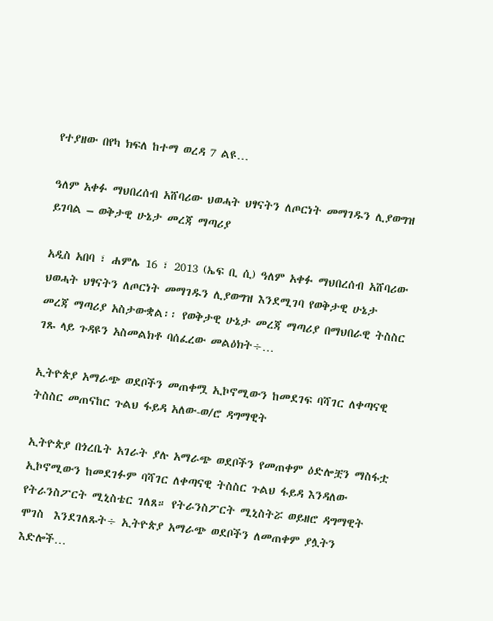የተያዘው በየካ ክፍለ ከተማ ወረዳ 7 ልዩ…

ዓለም አቀፉ ማህበረሰብ አሸባሪው ህወሓት ህፃናትን ለጦርነት መማገዱን ሊያወግዝ ይገባል – ወቅታዊ ሁኔታ መረጃ ማጣሪያ

አዲስ አበባ ፣ ሐምሌ 16 ፣ 2013 (ኤፍ ቢ ሲ) ዓለም አቀፉ ማህበረሰብ አሸባሪው ህወሓት ህፃናትን ለጦርነት መማገዱን ሊያወግዝ እንደሚገባ የወቅታዊ ሁኔታ መረጃ ማጣሪያ አስታውቋል፡፡ የወቅታዊ ሁኔታ መረጃ ማጣሪያ በማህበራዊ ትስስር ገጹ ላይ ጉዳዩን አስመልክቶ ባሰፈረው መልዕክት÷…

ኢትዮጵያ አማራጭ ወደቦችን መጠቀሟ ኢኮኖሚውን ከመደገፍ ባሻገር ለቀጣናዊ ትስስር መጠናከር ጉልህ ፋይዳ አለው-ወ/ሮ ዳግማዊት

ኢትዮጵያ በጎረቤት አገራት ያሉ አማራጭ ወደቦችን የመጠቀም ዕድሎቿን ማስፋቷ ኢኮኖሚውን ከመደገፉም ባሻገር ለቀጣናዊ ትስስር ጉልህ ፋይዳ እንዳለው የትራንስፖርት ሚኒስቴር ገለጸ። የትራንስፖርት ሚኒስትሯ ወይዘሮ ዳግማዊት ሞገስ  እንደገለጹት÷ ኢትዮጵያ አማራጭ ወደቦችን ለመጠቀም ያሏትን እድሎች…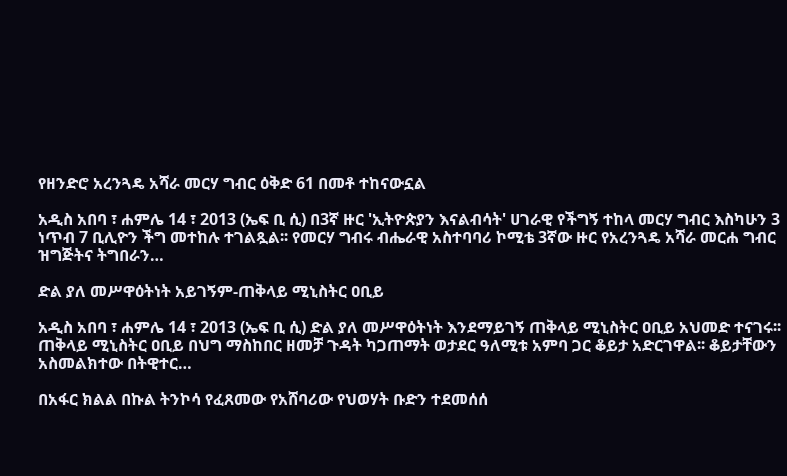የዘንድሮ አረንጓዴ አሻራ መርሃ ግብር ዕቅድ 61 በመቶ ተከናውኗል

አዲስ አበባ ፣ ሐምሌ 14 ፣ 2013 (ኤፍ ቢ ሲ) በ3ኛ ዙር 'ኢትዮጵያን እናልብሳት' ሀገራዊ የችግኝ ተከላ መርሃ ግብር እስካሁን 3 ነጥብ 7 ቢሊዮን ችግ መተከሉ ተገልጿል፡፡ የመርሃ ግብሩ ብሔራዊ አስተባባሪ ኮሚቴ 3ኛው ዙር የአረንጓዴ አሻራ መርሐ ግብር ዝግጅትና ትግበራን…

ድል ያለ መሥዋዕትነት አይገኝም-ጠቅላይ ሚኒስትር ዐቢይ

አዲስ አበባ ፣ ሐምሌ 14 ፣ 2013 (ኤፍ ቢ ሲ) ድል ያለ መሥዋዕትነት እንደማይገኝ ጠቅላይ ሚኒስትር ዐቢይ አህመድ ተናገሩ፡፡ ጠቅላይ ሚኒስትር ዐቢይ በህግ ማስከበር ዘመቻ ጉዳት ካጋጠማት ወታደር ዓለሚቱ አምባ ጋር ቆይታ አድርገዋል፡፡ ቆይታቸውን አስመልክተው በትዊተር…

በአፋር ክልል በኩል ትንኮሳ የፈጸመው የአሸባሪው የህወሃት ቡድን ተደመሰሰ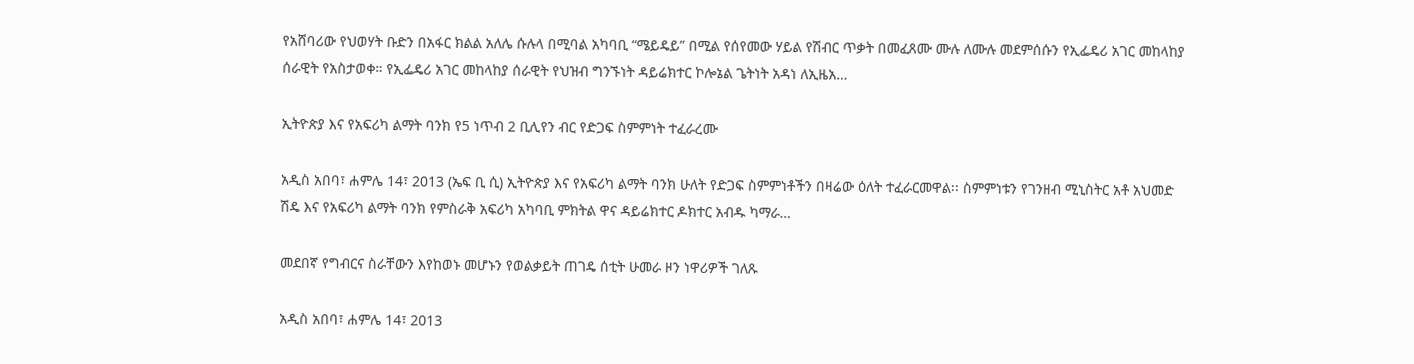የአሸባሪው የህወሃት ቡድን በአፋር ክልል አለሌ ሱሉላ በሚባል አካባቢ “ሜይዴይ” በሚል የሰየመው ሃይል የሽብር ጥቃት በመፈጸሙ ሙሉ ለሙሉ መደምሰሱን የኢፌዴሪ አገር መከላከያ ሰራዊት የአስታወቀ። የኢፌዴሪ አገር መከላከያ ሰራዊት የህዝብ ግንኙነት ዳይሬክተር ኮሎኔል ጌትነት አዳነ ለኢዜአ…

ኢትዮጵያ እና የአፍሪካ ልማት ባንክ የ5 ነጥብ 2 ቢሊየን ብር የድጋፍ ስምምነት ተፈራረሙ

አዲስ አበባ፣ ሐምሌ 14፣ 2013 (ኤፍ ቢ ሲ) ኢትዮጵያ እና የአፍሪካ ልማት ባንክ ሁለት የድጋፍ ስምምነቶችን በዛሬው ዕለት ተፈራርመዋል፡፡ ስምምነቱን የገንዘብ ሚኒስትር አቶ አህመድ ሽዴ እና የአፍሪካ ልማት ባንክ የምስራቅ አፍሪካ አካባቢ ምክትል ዋና ዳይሬክተር ዶክተር አብዱ ካማራ…

መደበኛ የግብርና ስራቸውን እየከወኑ መሆኑን የወልቃይት ጠገዴ ሰቲት ሁመራ ዞን ነዋሪዎች ገለጹ

አዲስ አበባ፣ ሐምሌ 14፣ 2013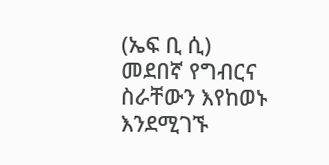(ኤፍ ቢ ሲ) መደበኛ የግብርና ስራቸውን እየከወኑ እንደሚገኙ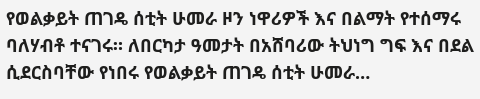የወልቃይት ጠገዴ ሰቲት ሁመራ ዞን ነዋሪዎች እና በልማት የተሰማሩ ባለሃብቶ ተናገሩ። ለበርካታ ዓመታት በአሸባሪው ትህነግ ግፍ እና በደል ሲደርስባቸው የነበሩ የወልቃይት ጠገዴ ሰቲት ሁመራ…